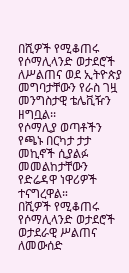በሺዎች የሚቆጠሩ የሶማሊላንድ ወታደሮች ለሥልጠና ወደ ኢትዮጵያ መግባታቸውን የራስ ገዟ መንግስታዊ ቴሌቪዥን ዘግቧል፡፡
የሶማሊያ ወጣቶችን የጫኑ በርካታ ታታ መኪኖች ሲያልፉ መመልከታቸውን የድሬዳዋ ነዋሪዎች ተናግረዋል።
በሺዎች የሚቆጠሩ የሶማሊላንድ ወታደሮች ወታደራዊ ሥልጠና ለመውሰድ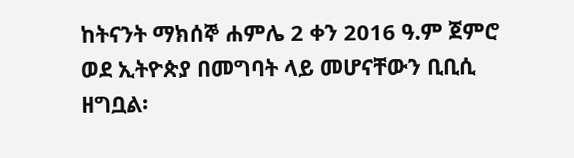ከትናንት ማክሰኞ ሐምሌ 2 ቀን 2016 ዓ.ም ጀምሮ ወደ ኢትዮጵያ በመግባት ላይ መሆናቸውን ቢቢሲ ዘግቧል፡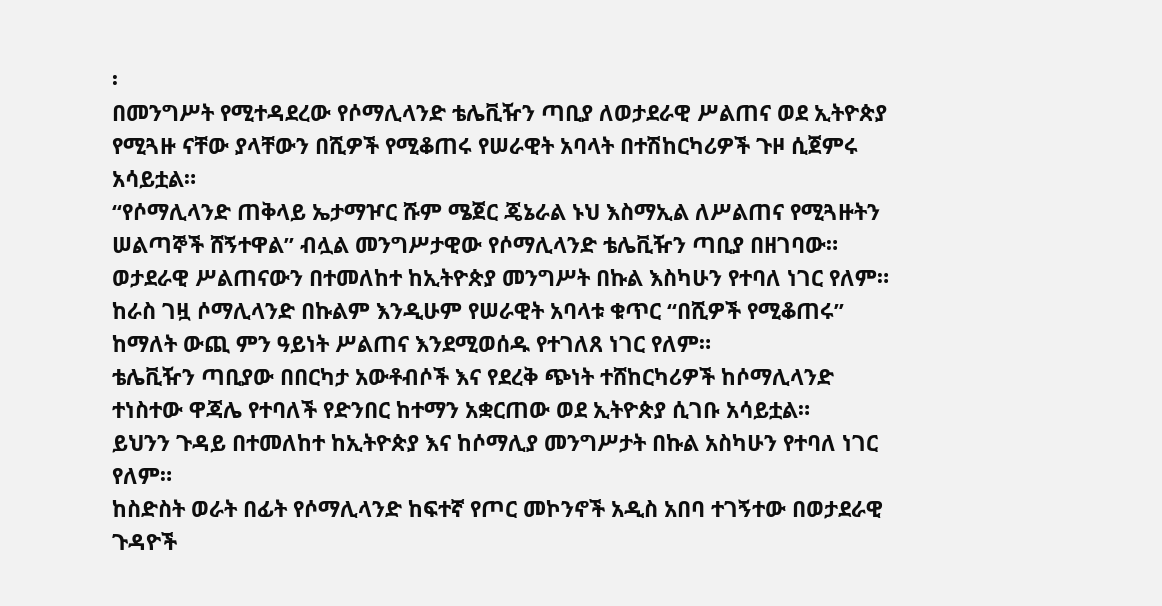፡
በመንግሥት የሚተዳደረው የሶማሊላንድ ቴሌቪዥን ጣቢያ ለወታደራዊ ሥልጠና ወደ ኢትዮጵያ የሚጓዙ ናቸው ያላቸውን በሺዎች የሚቆጠሩ የሠራዊት አባላት በተሽከርካሪዎች ጉዞ ሲጀምሩ አሳይቷል።
“የሶማሊላንድ ጠቅላይ ኤታማዦር ሹም ሜጀር ጄኔራል ኑህ እስማኢል ለሥልጠና የሚጓዙትን ሠልጣኞች ሸኝተዋል” ብሏል መንግሥታዊው የሶማሊላንድ ቴሌቪዥን ጣቢያ በዘገባው።
ወታደራዊ ሥልጠናውን በተመለከተ ከኢትዮጵያ መንግሥት በኩል እስካሁን የተባለ ነገር የለም።
ከራስ ገዟ ሶማሊላንድ በኩልም እንዲሁም የሠራዊት አባላቱ ቁጥር “በሺዎች የሚቆጠሩ” ከማለት ውጪ ምን ዓይነት ሥልጠና እንደሚወሰዱ የተገለጸ ነገር የለም።
ቴሌቪዥን ጣቢያው በበርካታ አውቶብሶች እና የደረቅ ጭነት ተሸከርካሪዎች ከሶማሊላንድ ተነስተው ዋጃሌ የተባለች የድንበር ከተማን አቋርጠው ወደ ኢትዮጵያ ሲገቡ አሳይቷል።
ይህንን ጉዳይ በተመለከተ ከኢትዮጵያ እና ከሶማሊያ መንግሥታት በኩል አስካሁን የተባለ ነገር የለም።
ከስድስት ወራት በፊት የሶማሊላንድ ከፍተኛ የጦር መኮንኖች አዲስ አበባ ተገኝተው በወታደራዊ ጉዳዮች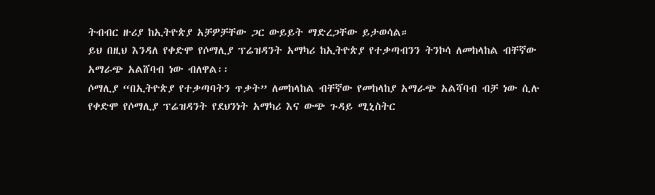ትብብር ዙሪያ ከኢትዮጵያ አቻዎቻቸው ጋር ውይይት ማድረጋቸው ይታወሳል።
ይህ በዚህ እንዳለ የቀድሞ የሶማሊያ ፕሬዝዳንት አማካሪ ከኢትዮጵያ የተቃጣብንን ትንኮሳ ለመከላከል ብቸኛው አማራጭ አልሸባብ ነው ብለዋል፡፡
ሶማሊያ “በኢትዮጵያ የተቃጣባትን ጥቃት” ለመከላከል ብቸኛው የመከላከያ አማራጭ አልሻባብ ብቻ ነው ሲሉ የቀድሞ የሶማሊያ ፕሬዝዳንት የደህንነት አማካሪ እና ውጭ ጉዳይ ሚኒስትር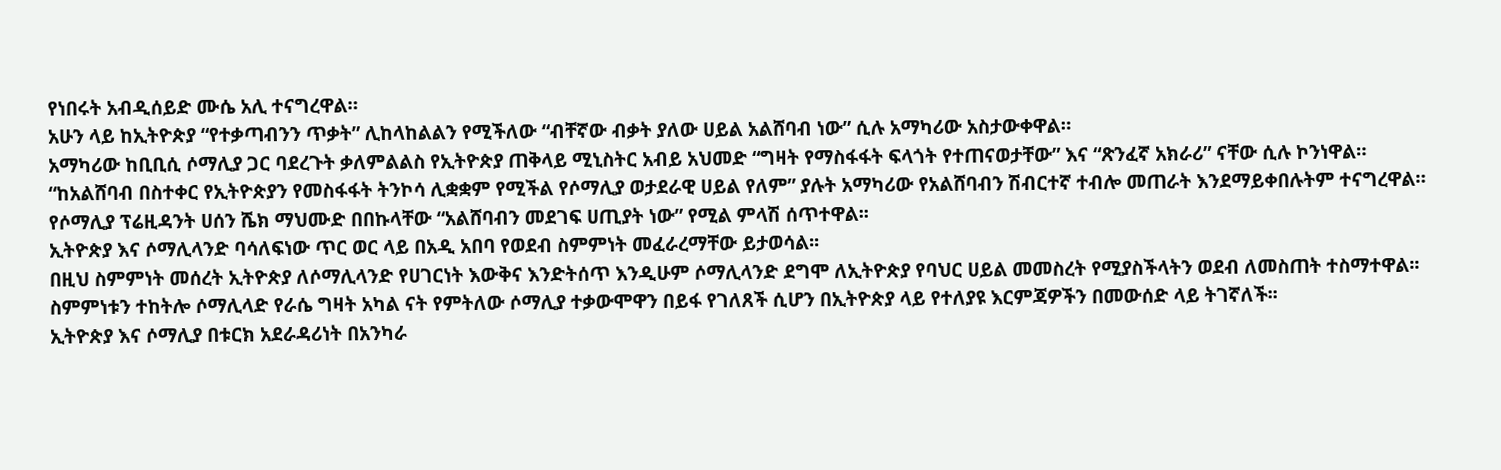የነበሩት አብዲሰይድ ሙሴ አሊ ተናግረዋል።
አሁን ላይ ከኢትዮጵያ “የተቃጣብንን ጥቃት” ሊከላከልልን የሚችለው “ብቸኛው ብቃት ያለው ሀይል አልሸባብ ነው” ሲሉ አማካሪው አስታውቀዋል።
አማካሪው ከቢቢሲ ሶማሊያ ጋር ባደረጉት ቃለምልልስ የኢትዮጵያ ጠቅላይ ሚኒስትር አብይ አህመድ “ግዛት የማስፋፋት ፍላጎት የተጠናወታቸው” እና “ጽንፈኛ አክራሪ” ናቸው ሲሉ ኮንነዋል።
“ከአልሸባብ በስተቀር የኢትዮጵያን የመስፋፋት ትንኮሳ ሊቋቋም የሚችል የሶማሊያ ወታደራዊ ሀይል የለም” ያሉት አማካሪው የአልሸባብን ሽብርተኛ ተብሎ መጠራት እንደማይቀበሉትም ተናግረዋል።
የሶማሊያ ፕሬዚዳንት ሀሰን ሼክ ማህሙድ በበኩላቸው “አልሸባብን መደገፍ ሀጢያት ነው” የሚል ምላሽ ሰጥተዋል፡፡
ኢትዮጵያ እና ሶማሊላንድ ባሳለፍነው ጥር ወር ላይ በአዲ አበባ የወደብ ስምምነት መፈራረማቸው ይታወሳል፡፡
በዚህ ስምምነት መሰረት ኢትዮጵያ ለሶማሊላንድ የሀገርነት እውቅና እንድትሰጥ እንዲሁም ሶማሊላንድ ደግሞ ለኢትዮጵያ የባህር ሀይል መመስረት የሚያስችላትን ወደብ ለመስጠት ተስማተዋል፡፡
ስምምነቱን ተከትሎ ሶማሊላድ የራሴ ግዛት አካል ናት የምትለው ሶማሊያ ተቃውሞዋን በይፋ የገለጸች ሲሆን በኢትዮጵያ ላይ የተለያዩ እርምጃዎችን በመውሰድ ላይ ትገኛለች፡፡
ኢትዮጵያ እና ሶማሊያ በቱርክ አደራዳሪነት በአንካራ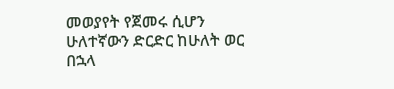መወያየት የጀመሩ ሲሆን ሁለተኛውን ድርድር ከሁለት ወር በኋላ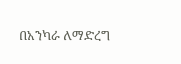በአንካራ ለማድረግ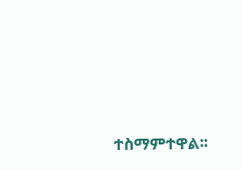ተስማምተዋል፡፡